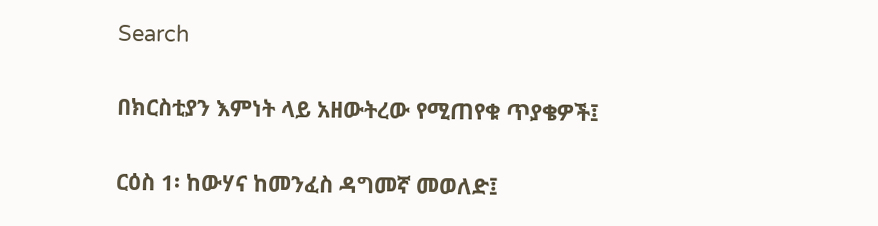Search

በክርስቲያን እምነት ላይ አዘውትረው የሚጠየቁ ጥያቄዎች፤

ርዕስ 1፡ ከውሃና ከመንፈስ ዳግመኛ መወለድ፤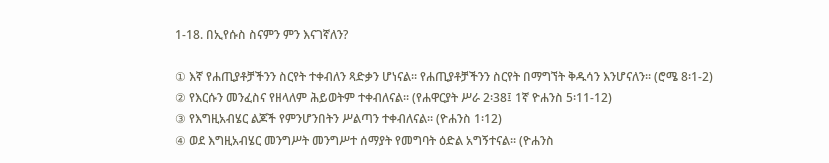1-18. በኢየሱስ ስናምን ምን እናገኛለን?

① እኛ የሐጢያቶቻችንን ስርየት ተቀብለን ጻድቃን ሆነናል፡፡ የሐጢያቶቻችንን ስርየት በማግኘት ቅዱሳን እንሆናለን፡፡ (ሮሜ 8፡1-2)
② የእርሱን መንፈስና የዘላለም ሕይወትም ተቀብለናል፡፡ (የሐዋርያት ሥራ 2፡38፤ 1ኛ ዮሐንስ 5፡11-12)
③ የእግዚአብሄር ልጆች የምንሆንበትን ሥልጣን ተቀብለናል፡፡ (ዮሐንስ 1፡12)
④ ወደ እግዚአብሄር መንግሥት መንግሥተ ሰማያት የመግባት ዕድል አግኝተናል፡፡ (ዮሐንስ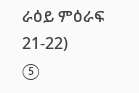ራዕይ ምዕራፍ 21-22)
⑤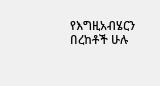የእግዚአብሄርን በረከቶች ሁሉ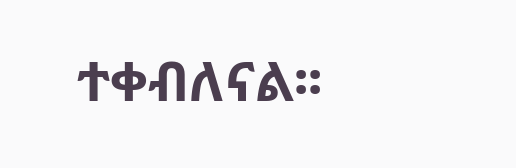ተቀብለናል፡፡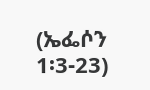(ኤፌሶን 1፡3-23)